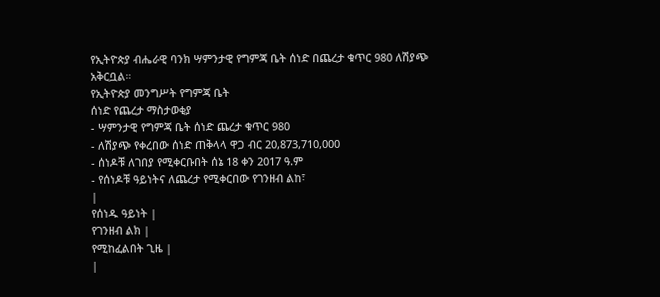የኢትዮጵያ ብሔራዊ ባንክ ሣምንታዊ የግምጃ ቤት ሰነድ በጨረታ ቁጥር 980 ለሽያጭ አቅርቧል።
የኢትዮጵያ መንግሥት የግምጃ ቤት
ሰነድ የጨረታ ማስታወቂያ
- ሣምንታዊ የግምጃ ቤት ሰነድ ጨረታ ቁጥር 980
- ለሽያጭ የቀረበው ሰነድ ጠቅላላ ዋጋ ብር 20,873,710,000
- ሰነዶቹ ለገበያ የሚቀርቡበት ሰኔ 18 ቀን 2017 ዓ.ም
- የሰነዶቹ ዓይነትና ለጨረታ የሚቀርበው የገንዘብ ልከ፣
|
የሰነዱ ዓይነት |
የገንዘብ ልክ |
የሚከፈልበት ጊዜ |
|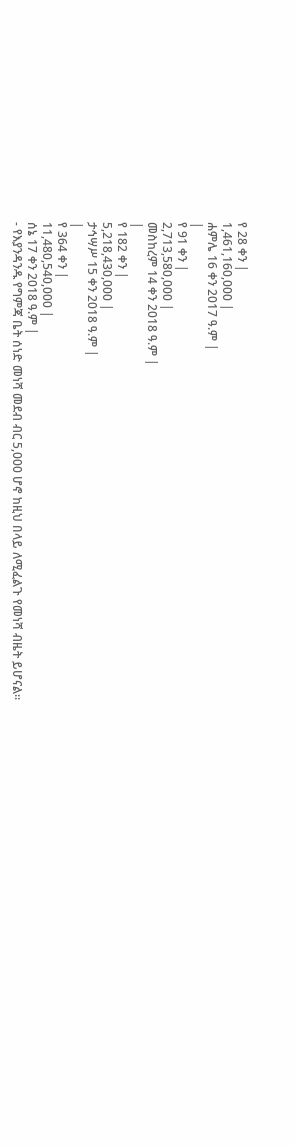የ 28 ቀን |
1,461,160,000 |
ሐምሌ 16 ቀን 2017 ዓ.ም |
|
የ 91 ቀን |
2,713,580,000 |
መስከረም 14 ቀን 2018 ዓ.ም |
|
የ 182 ቀን |
5,218,430,000 |
ታኅሣሥ 15 ቀን 2018 ዓ.ም |
|
የ 364 ቀን |
11,480,540,000 |
ሰኔ 17 ቀን 2018 ዓ.ም |
- የእያንዳንዱ የግምጃ ቤት ሰነድ መነሻ መደብ ብር 5,000 ሆኖ ከዚህ በላይ ለሚፈልጉ የመነሻ ብዜት ይሆናል፡፡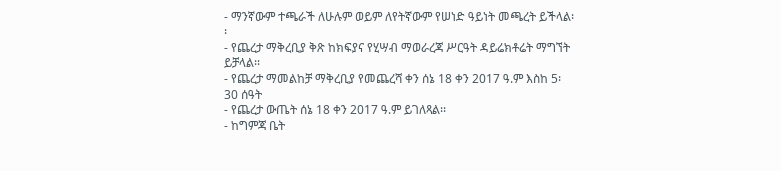- ማንኛውም ተጫራች ለሁሉም ወይም ለየትኛውም የሠነድ ዓይነት መጫረት ይችላል፡፡
- የጨረታ ማቅረቢያ ቅጽ ከክፍያና የሂሣብ ማወራረጃ ሥርዓት ዳይሬክቶሬት ማግኘት ይቻላል፡፡
- የጨረታ ማመልከቻ ማቅረቢያ የመጨረሻ ቀን ሰኔ 18 ቀን 2017 ዓ.ም እስከ 5፡30 ሰዓት
- የጨረታ ውጤት ሰኔ 18 ቀን 2017 ዓ.ም ይገለጻል፡፡
- ከግምጃ ቤት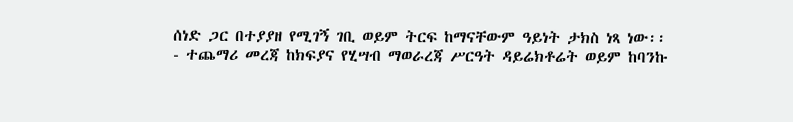ሰነድ ጋር በተያያዘ የሚገኝ ገቢ ወይም ትርፍ ከማናቸውም ዓይነት ታክስ ነጻ ነው፡፡
- ተጨማሪ መረጃ ከክፍያና የሂሣብ ማወራረጃ ሥርዓት ዳይሬክቶሬት ወይም ከባንኩ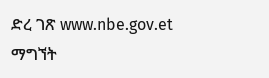ድረ ገጽ www.nbe.gov.et ማግኘት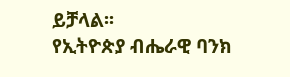ይቻላል፡፡
የኢትዮጵያ ብሔራዊ ባንክ